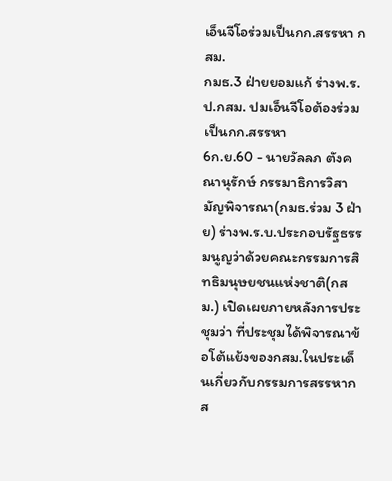เอ็นจีโอร่วมเป็นกก.สรรหา กสม.
กมธ.3 ฝ่ายยอมแก้ ร่างพ.ร.ป.กสม. ปมเอ็นจีโอต้องร่วมเป็นกก.สรรหา
6ก.ย.60 - นายวัลลภ ตังคณานุรักษ์ กรรมาธิการวิสามัญพิจารณา(กมธ.ร่วม 3 ฝ่าย) ร่างพ.ร.บ.ประกอบรัฐธรรมนูญว่าด้วยคณะกรรมการสิทธิมนุษยชนแห่งชาติ(กสม.) เปิดเผยภายหลังการประชุมว่า ที่ประชุมได้พิจารณาข้อโต้แย้งของกสม.ในประเด็นเกี่ยวกับกรรมการสรรหากส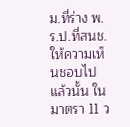ม.ที่ร่าง พ.ร.ป.ที่สนช.ให้ความเห็นชอบไปแล้วนั้น ใน มาตรา 11 ว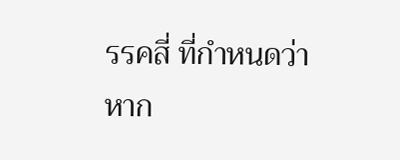รรคสี่ ที่กำหนดว่าหาก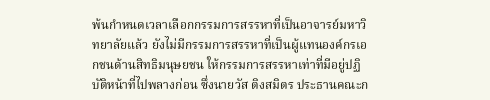พ้นกำหนดเวลาเลือกกรรมการสรรหาที่เป็นอาจารย์มหาวิทยาลัยแล้ว ยังไม่มีกรรมการสรรหาที่เป็นผู้แทนองค์กรเอกชนด้านสิทธิมนุษยชน ให้กรรมการสรรหาเท่าที่มีอยู่ปฏิบัติหน้าที่ไปพลางก่อน ซึ่งนายวัส ติงสมิตร ประธานคณะก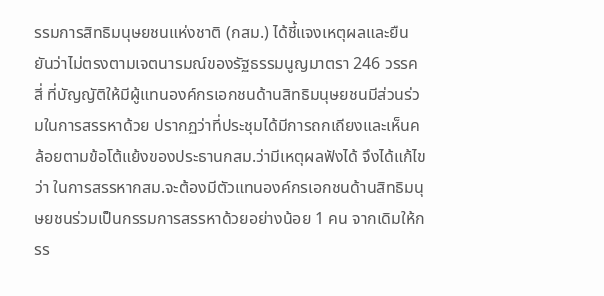รรมการสิทธิมนุษยชนแห่งชาติ (กสม.) ได้ชี้แจงเหตุผลและยืนยันว่าไม่ตรงตามเจตนารมณ์ของรัฐธรรมนูญมาตรา 246 วรรคสี่ ที่บัญญัติให้มีผู้แทนองค์กรเอกชนด้านสิทธิมนุษยชนมีส่วนร่วมในการสรรหาด้วย ปรากฏว่าที่ประชุมได้มีการถกเถียงและเห็นคล้อยตามข้อโต้แย้งของประธานกสม.ว่ามีเหตุผลฟังได้ จึงได้แก้ไขว่า ในการสรรหากสม.จะต้องมีตัวแทนองค์กรเอกชนด้านสิทธิมนุษยชนร่วมเป็นกรรมการสรรหาด้วยอย่างน้อย 1 คน จากเดิมให้กรร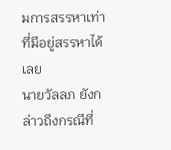มการสรรหาเท่าที่มีอยู่สรรหาได้เลย
นายวัลลภ ยังกล่าวถึงกรณีที่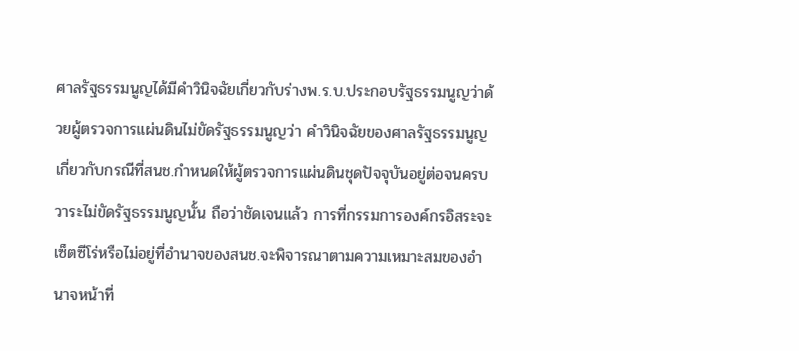ศาลรัฐธรรมนูญได้มีคำวินิจฉัยเกี่ยวกับร่างพ.ร.บ.ประกอบรัฐธรรมนูญว่าด้วยผู้ตรวจการแผ่นดินไม่ขัดรัฐธรรมนูญว่า คำวินิจฉัยของศาลรัฐธรรมนูญเกี่ยวกับกรณีที่สนช.กำหนดให้ผู้ตรวจการแผ่นดินชุดปัจจุบันอยู่ต่อจนครบวาระไม่ขัดรัฐธรรมนูญนั้น ถือว่าชัดเจนแล้ว การที่กรรมการองค์กรอิสระจะเซ็ตซีโร่หรือไม่อยู่ที่อำนาจของสนช.จะพิจารณาตามความเหมาะสมของอำนาจหน้าที่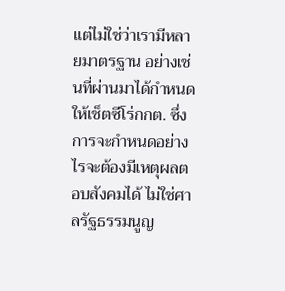แต่ไม่ใช่ว่าเรามีหลายมาตรฐาน อย่างเช่นที่ผ่านมาได้กำหนดให้เช็ตซีโร่กกต. ซึ่งการจะกำหนดอย่างไรจะต้องมีเหตุผลตอบสังคมได้ ไม่ใช่ศาลรัฐธรรมนูญ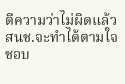ตีความว่าไม่ผิดแล้วสนช.จะทำได้ตามใจชอบ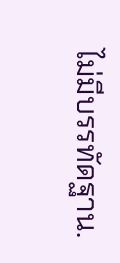ไม่มีบรรทัดฐาน.